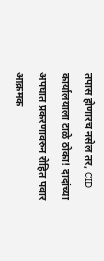तपास होणारच नसेल तर, CID कार्यालयाला टाळे ठोका! दादांच्या अपघात प्रकरणावरुन रोहित पवार आक्रमक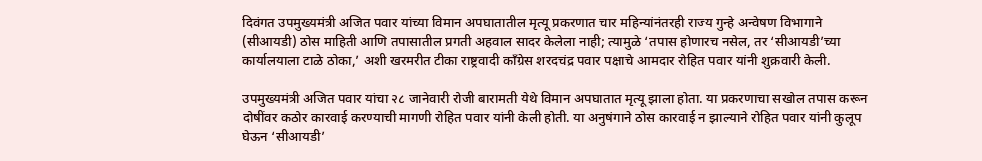दिवंगत उपमुख्यमंत्री अजित पवार यांच्या विमान अपघातातील मृत्यू प्रकरणात चार महिन्यांनंतरही राज्य गुन्हे अन्वेषण विभागाने (सीआयडी) ठोस माहिती आणि तपासातील प्रगती अहवाल सादर केलेला नाही; त्यामुळे ‘तपास होणारच नसेल, तर ‘सीआयडी’च्या कार्यालयाला टाळे ठोका,’ अशी खरमरीत टीका राष्ट्रवादी काँग्रेस शरदचंद्र पवार पक्षाचे आमदार रोहित पवार यांनी शुक्रवारी केली.

उपमुख्यमंत्री अजित पवार यांचा २८ जानेवारी रोजी बारामती येथे विमान अपघातात मृत्यू झाला होता. या प्रकरणाचा सखोल तपास करून दोषींवर कठोर कारवाई करण्याची मागणी रोहित पवार यांनी केली होती. या अनुषंगाने ठोस कारवाई न झाल्याने रोहित पवार यांनी कुलूप घेऊन ‘सीआयडी’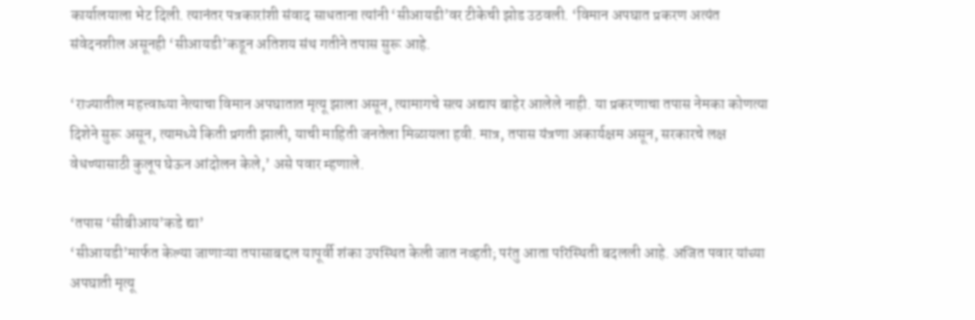कार्यालयाला भेट दिली. त्यानंतर पत्रकारांशी संवाद साधताना त्यांनी ‘सीआयडी’वर टीकेची झोड उठवली. ‘विमान अपघात प्रकरण अत्यंत संवेदनशील असूनही ‘सीआयडी’कडून अतिशय संथ गतीने तपास सुरू आहे.

‘राज्यातील महत्त्वाच्या नेत्याचा विमान अपघातात मृत्यू झाला असून, त्यामागचे सत्य अद्याप बाहेर आलेले नाही. या प्रकरणाचा तपास नेमका कोणत्या दिशेने सुरू असून, त्यामध्ये किती प्रगती झाली, याची माहिती जनतेला मिळायला हवी. मात्र, तपास यंत्रणा अकार्यक्षम असून, सरकारचे लक्ष वेधण्यासाठी कुलूप घेऊन आंदोलन केले,’ असे पवार म्हणाले.

‘तपास ‘सीबीआय’कडे द्या’
‘सीआयडी’मार्फत केल्या जाणाऱ्या तपासाबद्दल यापूर्वी शंका उपस्थित केली जात नव्हती; परंतु आता परिस्थिती बदलली आहे. अजित पवार यांच्या अपघाती मृत्यू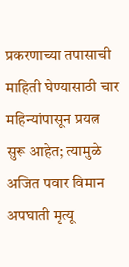प्रकरणाच्या तपासाची माहिती घेण्यासाठी चार महिन्यांपासून प्रयत्न सुरू आहेत; त्यामुळे अजित पवार विमान अपघाती मृत्यू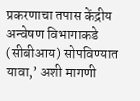प्रकरणाचा तपास केंद्रीय अन्वेषण विभागाकडे (सीबीआय) सोपविण्यात यावा,’ अशी मागणी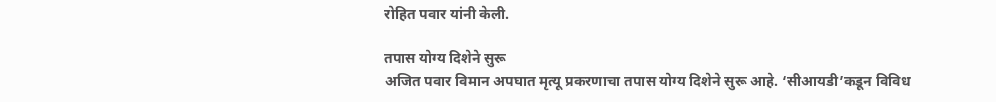रोहित पवार यांनी केली.

तपास योग्य दिशेने सुरू
अजित पवार विमान अपघात मृत्यू प्रकरणाचा तपास योग्य दिशेने सुरू आहे. ‘सीआयडी’कडून विविध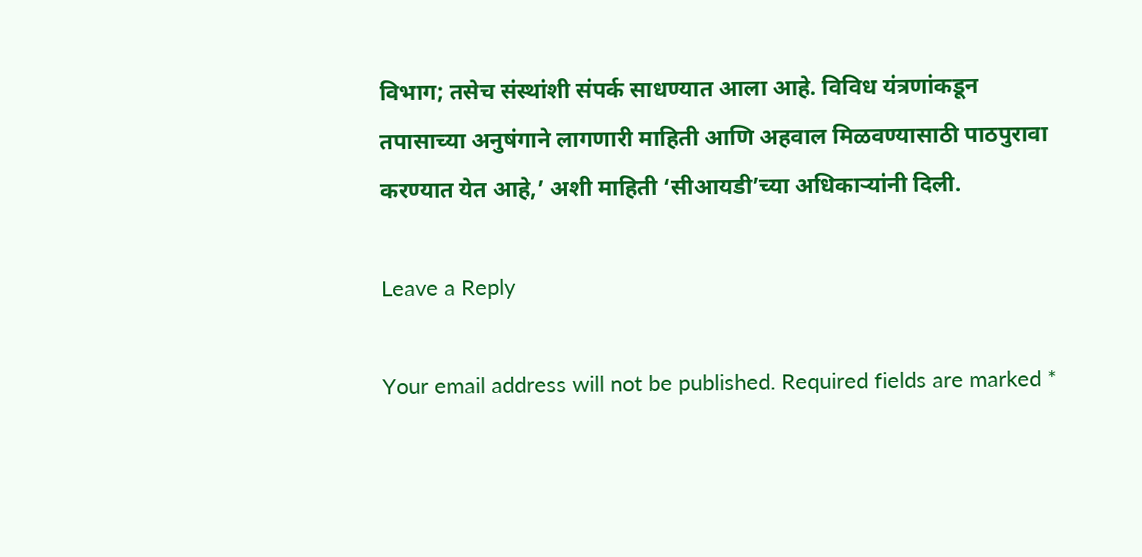विभाग; तसेच संस्थांशी संपर्क साधण्यात आला आहे. विविध यंत्रणांकडून तपासाच्या अनुषंगाने लागणारी माहिती आणि अहवाल मिळवण्यासाठी पाठपुरावा करण्यात येत आहे,’ अशी माहिती ‘सीआयडी’च्या अधिकाऱ्यांनी दिली.

Leave a Reply

Your email address will not be published. Required fields are marked *